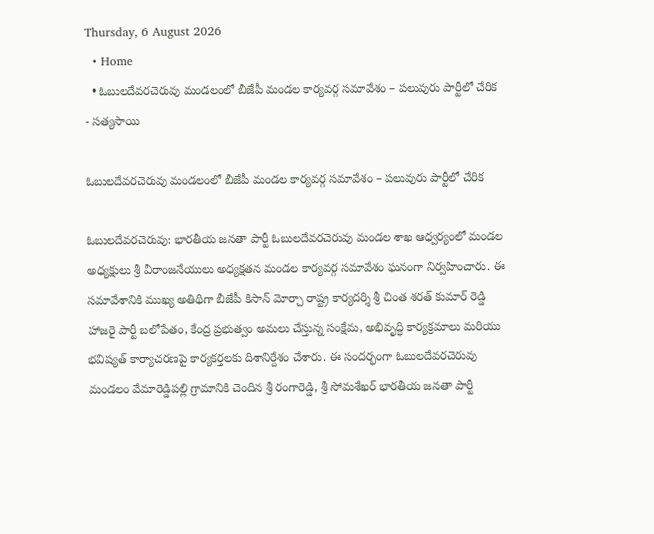Thursday, 6 August 2026
  • Home
  • ఓబులదేవరచెరువు మండలంలో బీజేపీ మండల కార్యవర్గ సమావేశం – పలువురు పార్టీలో చేరిక
- సత్యసాయి

ఓబులదేవరచెరువు మండలంలో బీజేపీ మండల కార్యవర్గ సమావేశం – పలువురు పార్టీలో చేరిక

ఓబులదేవరచెరువు: భారతీయ జనతా పార్టీ ఓబులదేవరచెరువు మండల శాఖ ఆధ్వర్యంలో మండల అధ్యక్షులు శ్రీ వీరాంజనేయులు అధ్యక్షతన మండల కార్యవర్గ సమావేశం ఘనంగా నిర్వహించారు. ఈ సమావేశానికి ముఖ్య అతిథిగా బీజేపీ కిసాన్ మోర్చా రాష్ట్ర కార్యదర్శి శ్రీ చింత శరత్ కుమార్ రెడ్డి హాజరై పార్టీ బలోపేతం, కేంద్ర ప్రభుత్వం అమలు చేస్తున్న సంక్షేమ, అభివృద్ధి కార్యక్రమాలు మరియు భవిష్యత్ కార్యాచరణపై కార్యకర్తలకు దిశానిర్దేశం చేశారు. ఈ సందర్భంగా ఓబులదేవరచెరువు మండలం వేమారెడ్డిపల్లి గ్రామానికి చెందిన శ్రీ రంగారెడ్డి, శ్రీ సోమశేఖర్ భారతీయ జనతా పార్టీ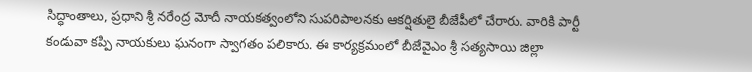సిద్ధాంతాలు, ప్రధాని శ్రీ నరేంద్ర మోదీ నాయకత్వంలోని సుపరిపాలనకు ఆకర్షితులై బీజేపీలో చేరారు. వారికి పార్టీ కండువా కప్పి నాయకులు ఘనంగా స్వాగతం పలికారు. ఈ కార్యక్రమంలో బీజేవైఎం శ్రీ సత్యసాయి జిల్లా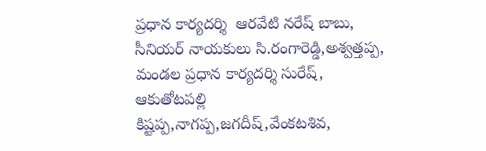ప్రధాన కార్యదర్శి  ఆరవేటి నరేష్ బాబు, సీనియర్ నాయకులు సి.రంగారెడ్డి,అశ్వత్తప్ప, మండల ప్రధాన కార్యదర్శి సురేష్, ఆకుతోటపల్లి కిష్టప్ప,నాగప్ప,జగదీష్,వేంకటశివ,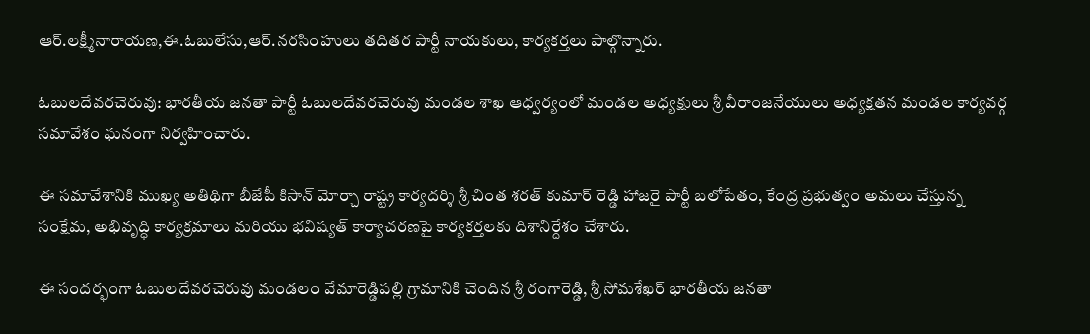ఆర్.లక్ష్మీనారాయణ,ఈ.ఓబులేసు,ఆర్.నరసింహులు తదితర పార్టీ నాయకులు, కార్యకర్తలు పాల్గొన్నారు.

ఓబులదేవరచెరువు: భారతీయ జనతా పార్టీ ఓబులదేవరచెరువు మండల శాఖ ఆధ్వర్యంలో మండల అధ్యక్షులు శ్రీ వీరాంజనేయులు అధ్యక్షతన మండల కార్యవర్గ సమావేశం ఘనంగా నిర్వహించారు.

ఈ సమావేశానికి ముఖ్య అతిథిగా బీజేపీ కిసాన్ మోర్చా రాష్ట్ర కార్యదర్శి శ్రీ చింత శరత్ కుమార్ రెడ్డి హాజరై పార్టీ బలోపేతం, కేంద్ర ప్రభుత్వం అమలు చేస్తున్న సంక్షేమ, అభివృద్ధి కార్యక్రమాలు మరియు భవిష్యత్ కార్యాచరణపై కార్యకర్తలకు దిశానిర్దేశం చేశారు.

ఈ సందర్భంగా ఓబులదేవరచెరువు మండలం వేమారెడ్డిపల్లి గ్రామానికి చెందిన శ్రీ రంగారెడ్డి, శ్రీ సోమశేఖర్ భారతీయ జనతా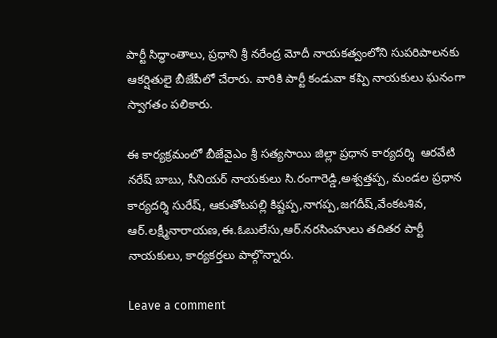పార్టీ సిద్ధాంతాలు, ప్రధాని శ్రీ నరేంద్ర మోదీ నాయకత్వంలోని సుపరిపాలనకు ఆకర్షితులై బీజేపీలో చేరారు. వారికి పార్టీ కండువా కప్పి నాయకులు ఘనంగా స్వాగతం పలికారు.

ఈ కార్యక్రమంలో బీజేవైఎం శ్రీ సత్యసాయి జిల్లా ప్రధాన కార్యదర్శి  ఆరవేటి నరేష్ బాబు, సీనియర్ నాయకులు సి.రంగారెడ్డి,అశ్వత్తప్ప, మండల ప్రధాన కార్యదర్శి సురేష్, ఆకుతోటపల్లి కిష్టప్ప,నాగప్ప,జగదీష్,వేంకటశివ, ఆర్.లక్ష్మీనారాయణ,ఈ.ఓబులేసు,ఆర్.నరసింహులు తదితర పార్టీ నాయకులు, కార్యకర్తలు పాల్గొన్నారు.

Leave a comment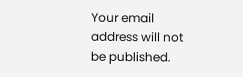Your email address will not be published.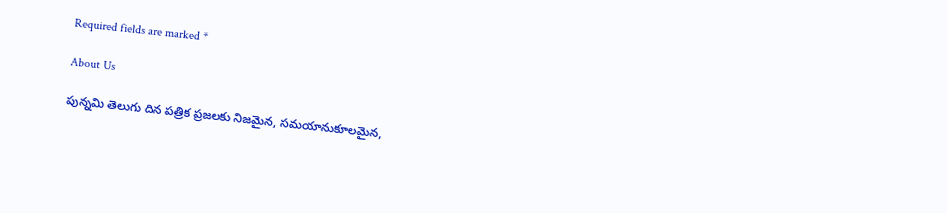Required fields are marked *

About Us

పున్నమి తెలుగు దిన పత్రిక ప్రజలకు నిజమైన, సమయానుకూలమైన,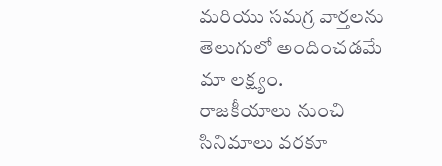మరియు సమగ్ర వార్తలను తెలుగులో అందించడమే మా లక్ష్యం.
రాజకీయాలు నుంచి సినిమాలు వరకూ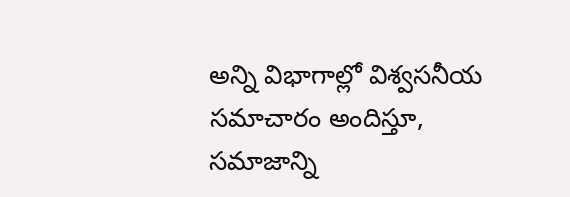అన్ని విభాగాల్లో విశ్వసనీయ సమాచారం అందిస్తూ, సమాజాన్ని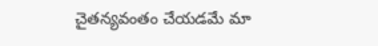చైతన్యవంతం చేయడమే మా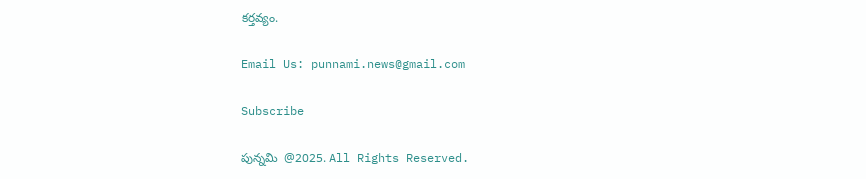కర్తవ్యం.

Email Us: punnami.news@gmail.com

Subscribe

పున్నమి  @2025. All Rights Reserved.